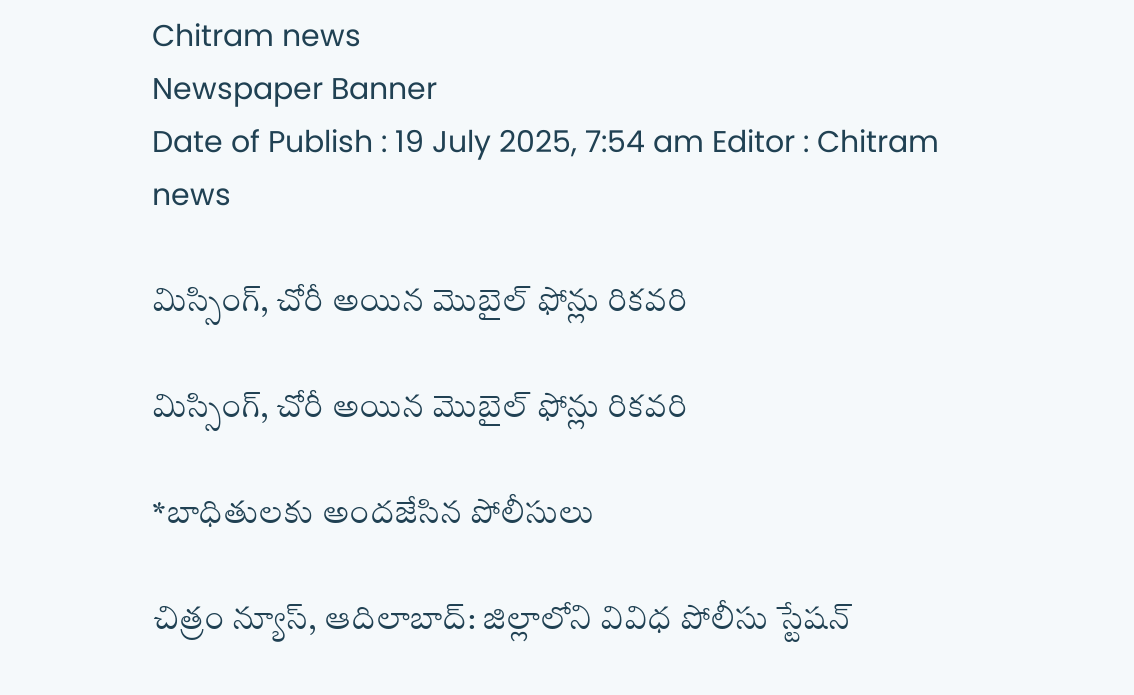Chitram news
Newspaper Banner
Date of Publish : 19 July 2025, 7:54 am Editor : Chitram news

మిస్సింగ్, చోరీ అయిన మొబైల్ ఫోన్లు రికవరి

మిస్సింగ్, చోరీ అయిన మొబైల్ ఫోన్లు రికవరి

*బాధితులకు అందజేసిన పోలీసులు

చిత్రం న్యూస్, ఆదిలాబాద్: జిల్లాలోని వివిధ పోలీసు స్టేషన్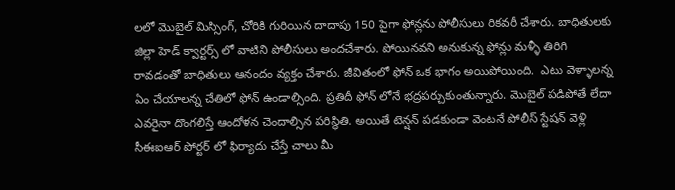లలో మొబైల్ మిస్సింగ్, చోరికి గురియిన దాదాపు 150 పైగా ఫోన్లను పోలీసులు రికవరీ చేశారు. బాధితులకు జిల్లా హెడ్ క్వార్టర్స్ లో వాటిని పోలీసులు అందచేశారు. పోయినవని అనుకున్న ఫోన్లు మళ్ళీ తిరిగి రావడంతో బాధితులు ఆనందం వ్యక్తం చేశారు. జీవితంలో ఫోన్ ఒక భాగం అయిపోయింది.  ఎటు వెళ్ళాలన్న ఏం చేయాలన్న చేతిలో ఫోన్ ఉండాల్సింది. ప్రతిదీ ఫోన్ లోనే భద్రపర్చుకుంతున్నారు. మొబైల్ పడిపోతే లేదా ఎవరైనా దొంగలిస్తే ఆందోళన చెందాల్సిన పరిస్థితి. అయితే టెన్షన్ పడకుండా వెంటనే పోలీస్ స్టేషన్ వెళ్లి సీఈఐఆర్ పోర్టర్ లో ఫిర్యాదు చేస్తే చాలు మీ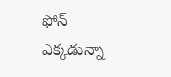ఫోన్ ఎక్కడున్నా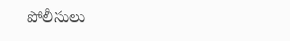పోలీసులు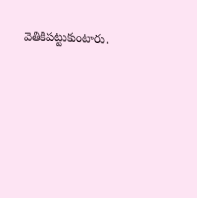వెతికిపట్టుకుంటారు.